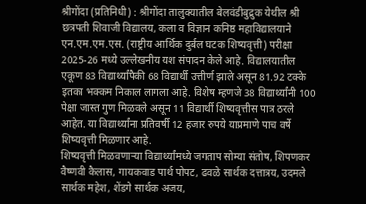श्रीगोंदा (प्रतिनिधी) : श्रीगोंदा तालुक्यातील बेलवंडीबुद्रुक येथील श्री छत्रपती शिवाजी विद्यालय, कला व विज्ञान कनिष्ठ महाविद्यालयाने एन.एम.एम.एस. (राष्ट्रीय आर्थिक दुर्बल घटक शिष्यवृत्ती) परीक्षा 2025-26 मध्ये उल्लेखनीय यश संपादन केले आहे. विद्यालयातील एकूण 83 विद्यार्थ्यांपैकी 68 विद्यार्थी उत्तीर्ण झाले असून 81.92 टक्के इतका भक्कम निकाल लागला आहे. विशेष म्हणजे 38 विद्यार्थ्यांनी 100 पेक्षा जास्त गुण मिळवले असून 11 विद्यार्थी शिष्यवृत्तीस पात्र ठरले आहेत. या विद्यार्थ्यांना प्रतिवर्षी 12 हजार रुपये याप्रमाणे पाच वर्षे शिष्यवृत्ती मिळणार आहे.
शिष्यवृत्ती मिळवणाऱ्या विद्यार्थ्यांमध्ये जगताप सोम्या संतोष, शिपणकर वैष्णवी कैलास, गायकवाड पार्थ पोपट, ढवळे सार्थक दत्तात्रय, उदमले सार्थक महेश, शेंडगे सार्थक अजय,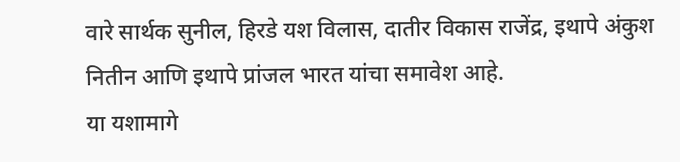वारे सार्थक सुनील, हिरडे यश विलास, दातीर विकास राजेंद्र, इथापे अंकुश नितीन आणि इथापे प्रांजल भारत यांचा समावेश आहे.
या यशामागे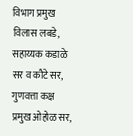विभाग प्रमुख विलास लबडे, सहाय्यक कडाळे सर व कौटे सर, गुणवत्ता कक्ष प्रमुख ओहोळ सर,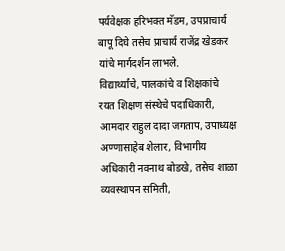पर्यवेक्षक हरिभक्त मॅडम, उपप्राचार्य बापू दिघे तसेच प्राचार्य राजेंद्र खेडकर यांचे मार्गदर्शन लाभले.
विद्यार्थ्यांचे, पालकांचे व शिक्षकांचे रयत शिक्षण संस्थेचे पदाधिकारी, आमदार राहुल दादा जगताप, उपाध्यक्ष अण्णासाहेब शेलार, विभागीय अधिकारी नवनाथ बोडखे, तसेच शाळा व्यवस्थापन समिती,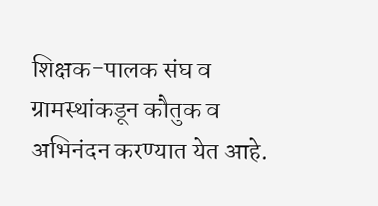शिक्षक-पालक संघ व ग्रामस्थांकडून कौतुक व अभिनंदन करण्यात येत आहे.